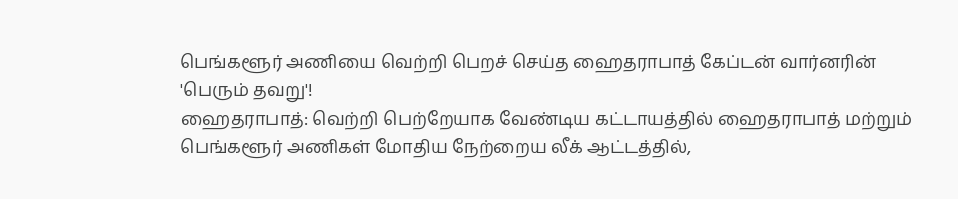பெங்களூர் அணியை வெற்றி பெறச் செய்த ஹைதராபாத் கேப்டன் வார்னரின் 'பெரும் தவறு'!
ஹைதராபாத்: வெற்றி பெற்றேயாக வேண்டிய கட்டாயத்தில் ஹைதராபாத் மற்றும் பெங்களூர் அணிகள் மோதிய நேற்றைய லீக் ஆட்டத்தில்,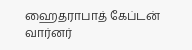ஹைதராபாத் கேப்டன் வார்னர்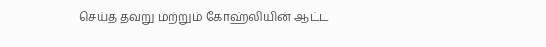செய்த தவறு மற்றும் கோஹ்லியின் ஆட்ட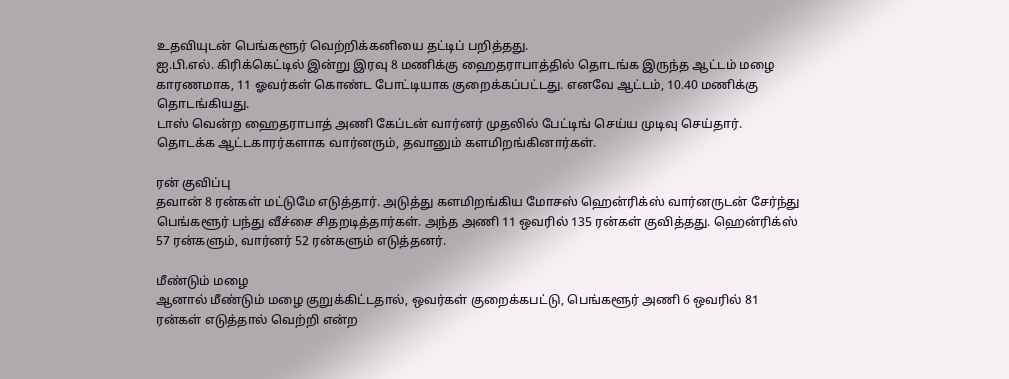உதவியுடன் பெங்களூர் வெற்றிக்கனியை தட்டிப் பறித்தது.
ஐ.பி.எல். கிரிக்கெட்டில் இன்று இரவு 8 மணிக்கு ஹைதராபாத்தில் தொடங்க இருந்த ஆட்டம் மழை காரணமாக, 11 ஓவர்கள் கொண்ட போட்டியாக குறைக்கப்பட்டது. எனவே ஆட்டம், 10.40 மணிக்கு தொடங்கியது.
டாஸ் வென்ற ஹைதராபாத் அணி கேப்டன் வார்னர் முதலில் பேட்டிங் செய்ய முடிவு செய்தார். தொடக்க ஆட்டகாரர்களாக வார்னரும், தவானும் களமிறங்கினார்கள்.

ரன் குவிப்பு
தவான் 8 ரன்கள் மட்டுமே எடுத்தார். அடுத்து களமிறங்கிய மோசஸ் ஹென்ரிக்ஸ் வார்னருடன் சேர்ந்து பெங்களூர் பந்து வீச்சை சிதறடித்தார்கள். அந்த அணி 11 ஒவரில் 135 ரன்கள் குவித்தது. ஹென்ரிக்ஸ் 57 ரன்களும், வார்னர் 52 ரன்களும் எடுத்தனர்.

மீண்டும் மழை
ஆனால் மீண்டும் மழை குறுக்கிட்டதால், ஒவர்கள் குறைக்கபட்டு, பெங்களூர் அணி 6 ஒவரில் 81 ரன்கள் எடுத்தால் வெற்றி என்ற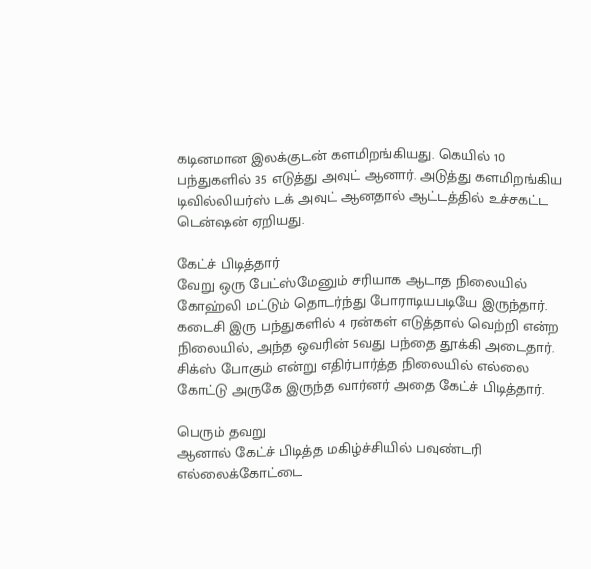கடினமான இலக்குடன் களமிறங்கியது. கெயில் 10 பந்துகளில் 35 எடுத்து அவுட் ஆனார். அடுத்து களமிறங்கிய டிவில்லியர்ஸ் டக் அவுட் ஆனதால் ஆட்டத்தில் உச்சகட்ட டென்ஷன் ஏறியது.

கேட்ச் பிடித்தார்
வேறு ஒரு பேட்ஸ்மேனும் சரியாக ஆடாத நிலையில் கோஹ்லி மட்டும் தொடர்ந்து போராடியபடியே இருந்தார். கடைசி இரு பந்துகளில் 4 ரன்கள் எடுத்தால் வெற்றி என்ற நிலையில், அந்த ஒவரின் 5வது பந்தை தூக்கி அடைதார். சிக்ஸ் போகும் என்று எதிர்பார்த்த நிலையில் எல்லை கோட்டு அருகே இருந்த வார்னர் அதை கேட்ச் பிடித்தார்.

பெரும் தவறு
ஆனால் கேட்ச் பிடித்த மகிழ்ச்சியில் பவுண்டரி எல்லைக்கோட்டை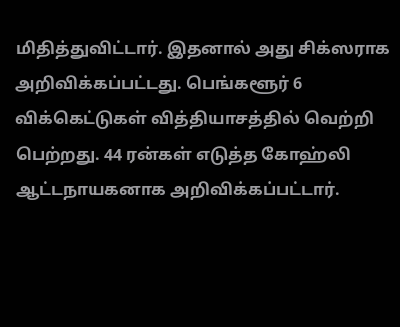மிதித்துவிட்டார். இதனால் அது சிக்ஸராக அறிவிக்கப்பட்டது. பெங்களூர் 6 விக்கெட்டுகள் வித்தியாசத்தில் வெற்றி பெற்றது. 44 ரன்கள் எடுத்த கோஹ்லி ஆட்டநாயகனாக அறிவிக்கப்பட்டார்.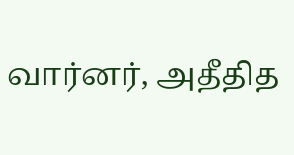வார்னர், அதீதித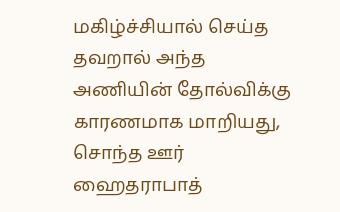மகிழ்ச்சியால் செய்த தவறால் அந்த அணியின் தோல்விக்கு காரணமாக மாறியது, சொந்த ஊர் ஹைதராபாத்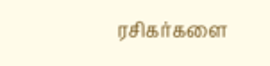ரசிகர்களை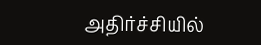அதிர்ச்சியில்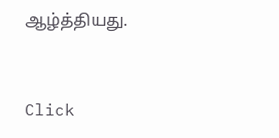ஆழ்த்தியது.


Click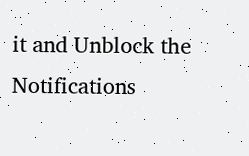it and Unblock the Notifications